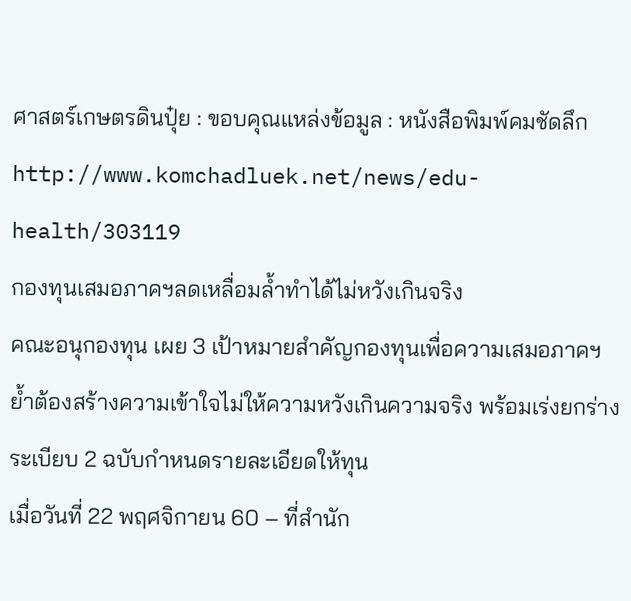ศาสตร์เกษตรดินปุ๋ย : ขอบคุณแหล่งข้อมูล : หนังสือพิมพ์คมชัดลึก
http://www.komchadluek.net/news/edu-health/303119
กองทุนเสมอภาคฯลดเหลื่อมล้ำทำได้ไม่หวังเกินจริง
คณะอนุกองทุน เผย 3 เป้าหมายสำคัญกองทุนเพื่อความเสมอภาคฯ ย้ำต้องสร้างความเข้าใจไม่ให้ความหวังเกินความจริง พร้อมเร่งยกร่างระเบียบ 2 ฉบับกำหนดรายละเอียดให้ทุน
เมื่อวันที่ 22 พฤศจิกายน 60 – ที่สำนัก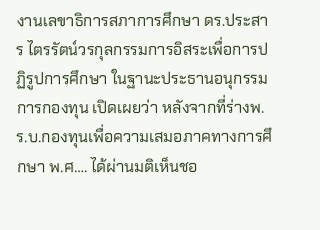งานเลขาธิการสภาการศึกษา ดร.ประสาร ไตรรัตน์วรกุลกรรมการอิสระเพื่อการปฏิรูปการศึกษา ในฐานะประธานอนุกรรมการกองทุน เปิดเผยว่า หลังจากที่ร่างพ.ร.บ.กองทุนเพื่อความเสมอภาคทางการศึกษา พ.ศ…. ได้ผ่านมติเห็นชอ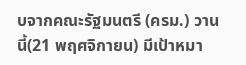บจากคณะรัฐมนตรี (ครม.) วานนี้(21 พฤศจิกายน) มีเป้าหมา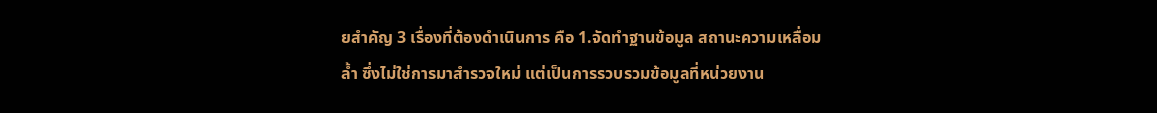ยสำคัญ 3 เรื่องที่ต้องดำเนินการ คือ 1.จัดทำฐานข้อมูล สถานะความเหลื่อมล้ำ ซึ่งไม่ใช่การมาสำรวจใหม่ แต่เป็นการรวบรวมข้อมูลที่หน่วยงาน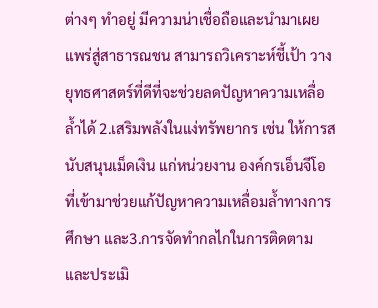ต่างๆ ทำอยู่ มีความน่าเชื่อถือและนำมาเผยแพร่สู่สาธารณชน สามารถวิเคราะห์ชี้เป้า วางยุทธศาสตร์ที่ดีที่จะช่วยลดปัญหาความเหลื่อล้ำได้ 2.เสริมพลังในแง่ทรัพยากร เช่น ให้การสนับสนุนเม็ดเงิน แก่หน่วยงาน องค์กรเอ็นจีโอ ที่เข้ามาช่วยแก้ปัญหาความเหลื่อมล้ำทางการศึกษา และ3.การจัดทำกลไกในการติดตามและประเมิ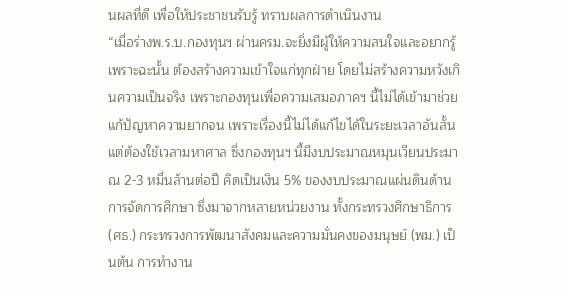นผลที่ดี เพื่อให้ประชาชนรับรู้ ทราบผลการดำเนินงาน
“เมื่อร่างพ.ร.บ.กองทุนฯ ผ่านครม.จะยิ่งมีผู้ให้ความสนใจและอยากรู้ เพราะฉะนั้น ต้องสร้างความเข้าใจแก่ทุกฝ่าย โดยไม่สร้างความหวังเกินความเป็นจริง เพราะกองทุนเพื่อความเสมอภาคฯ นี้ไม่ได้เข้ามาช่วยแก้ปัญหาความยากจน เพราะเรื่องนี้ไม่ได้แก้ไขได้ในระยะเวลาอันสั้นแต่ต้องใช้เวลามหาศาล ซึ่งกองทุนฯ นี้มีงบประมาณหมุนเวียนประมาณ 2-3 หมื่นล้านต่อปี คิดเป็นเงิน 5% ของงบประมาณแผ่นดินด้านการจัดการศึกษา ซึ่งมาจากหลายหน่วยงาน ทั้งกระทรวงศึกษาธิการ(ศธ.) กระทรวงการพัฒนาสังคมและความมั่นคงของมนุษย์ (พม.) เป็นต้น การทำงาน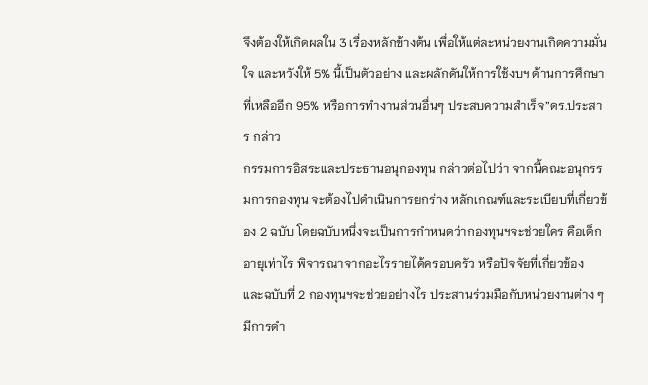จึงต้องให้เกิดผลใน 3 เรื่องหลักข้างต้น เพื่อให้แต่ละหน่วยงานเกิดความมั่นใจ และหวังให้ 5% นี้เป็นตัวอย่าง และผลักดันให้การใช้งบฯ ด้านการศึกษาที่เหลืออีก 95% หรือการทำงานส่วนอื่นๆ ประสบความสำเร็จ”ดร.ประสาร กล่าว
กรรมการอิสระและประธานอนุกองทุน กล่าวต่อไปว่า จากนี้คณะอนุกรรมการกองทุน จะต้องไปดำเนินการยกร่าง หลักเกณฑ์และระเบียบที่เกี่ยวข้อง 2 ฉบับ โดยฉบับหนึ่งจะเป็นการกำหนดว่ากองทุนฯจะช่วยใคร คือเด็กอายุเท่าไร พิจารณาจากอะไรรายได้ครอบครัว หรือปัจจัยที่เกี่ยวข้อง และฉบับที่ 2 กองทุนฯจะช่วยอย่างไร ประสานร่วมมือกับหน่วยงานต่าง ๆ มีการดำ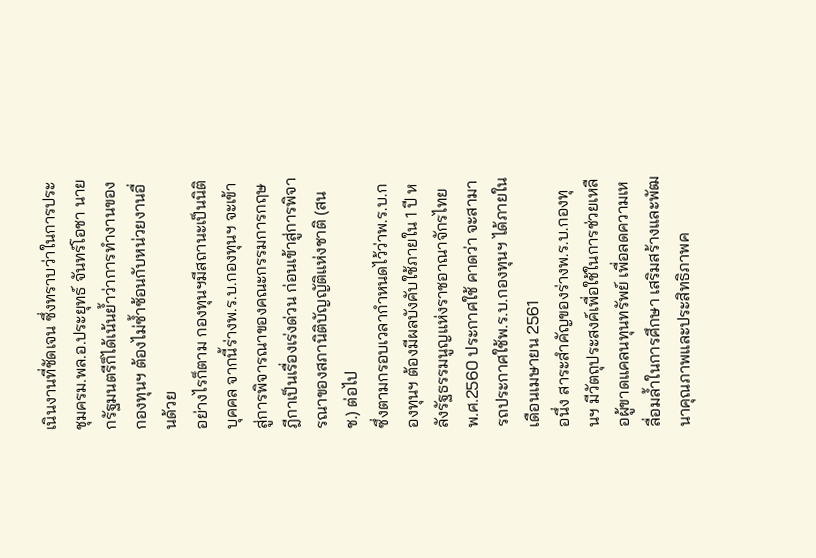เนินงานที่ชัดเจน ซึ่งทราบว่าในการประชุมครม.พล.อ.ประยุทธ์ จันทร์โอชา นายกรัฐมนตรีก็ได้เน้นย้ำว่าการทำงานของกองทุนฯ ต้องไม่ซ้ำซ้อนกับหน่วยงานอื่นด้วย
อย่างไรก็ตาม กองทุนฯมีสถานะเป็นนิติบุคคล จากนี้ร่างพ.ร.บ.กองทุนฯ จะเข้าสู่การพิจารณาของคณะกรรมการกฤษฎีกาเป็นเรื่องเร่งด่วน ก่อนเข้าสู่การพิจารณาของสภานิติบัญญัติแห่งชาติ (สนช.) ต่อไป
ซึ่งตามกรอบเวลากำหนดไว้ว่าพ.ร.บ.กองทุนฯ ต้องมีผลบังคับใช้ภายใน 1 ปี หลังรัฐธรรมนูญแห่งราชอาณาจักรไทย พ.ศ.2560 ประกาศใช้ คาดว่า จะสามารถประกาศใช้พ.ร.บ.กองทุนฯ ได้ภายในเดือนเมษายน 2561
อนึ่ง สาระสำคัญของร่างพ.ร.บ.กองทุนฯ มีวัตถุประสงค์เพื่อใช้ในการช่วยเหลือผู้ขาดแคลนทุนทรัพย์ เพื่อลดความเหลื่อมล้ำในการศึกษา เสริมสร้างและพัฒนาคุณภาพและประสิทธิภาพค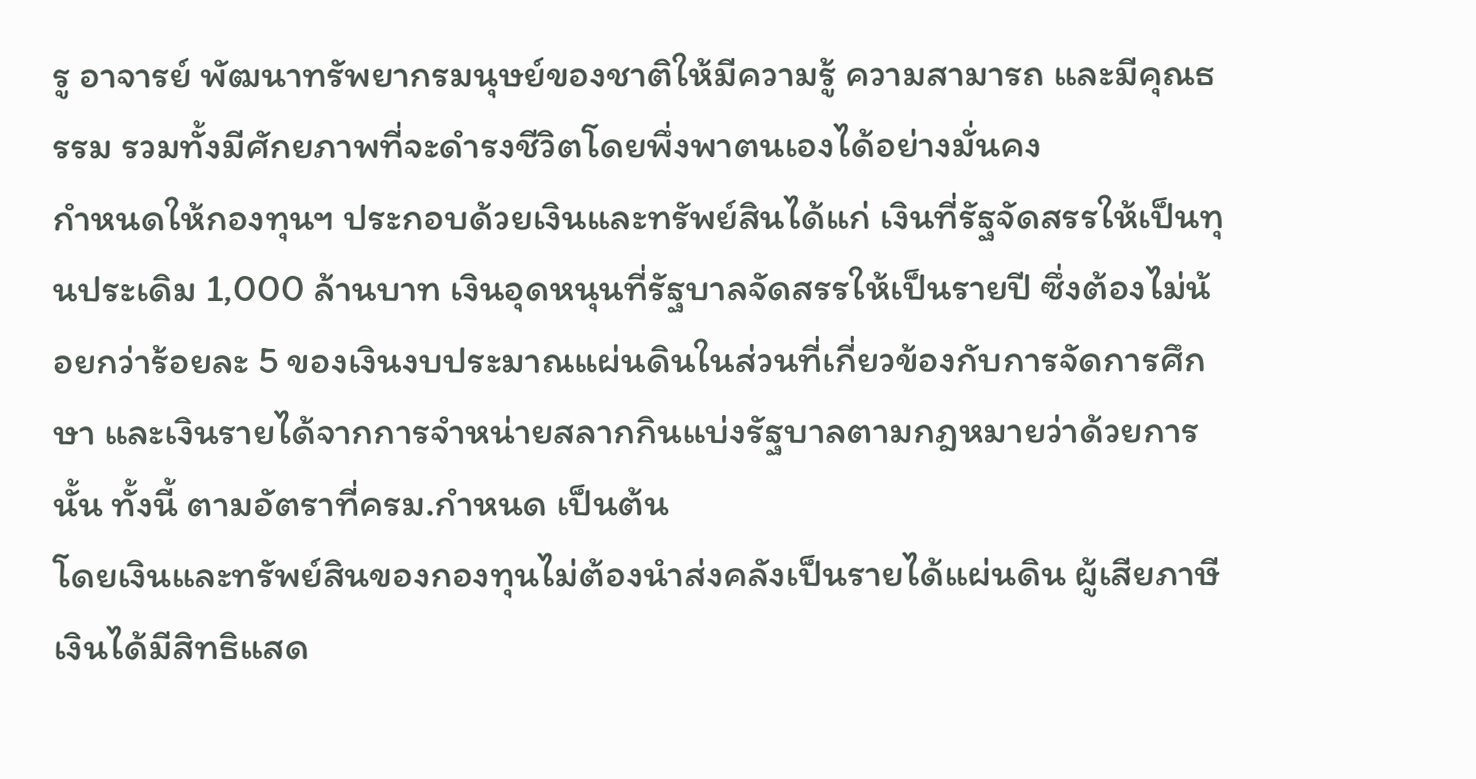รู อาจารย์ พัฒนาทรัพยากรมนุษย์ของชาติให้มีความรู้ ความสามารถ และมีคุณธรรม รวมทั้งมีศักยภาพที่จะดำรงชีวิตโดยพึ่งพาตนเองได้อย่างมั่นคง
กำหนดให้กองทุนฯ ประกอบด้วยเงินและทรัพย์สินได้แก่ เงินที่รัฐจัดสรรให้เป็นทุนประเดิม 1,000 ล้านบาท เงินอุดหนุนที่รัฐบาลจัดสรรให้เป็นรายปี ซึ่งต้องไม่น้อยกว่าร้อยละ 5 ของเงินงบประมาณแผ่นดินในส่วนที่เกี่ยวข้องกับการจัดการศึกษา และเงินรายได้จากการจำหน่ายสลากกินแบ่งรัฐบาลตามกฎหมายว่าด้วยการนั้น ทั้งนี้ ตามอัตราที่ครม.กำหนด เป็นต้น
โดยเงินและทรัพย์สินของกองทุนไม่ต้องนำส่งคลังเป็นรายได้แผ่นดิน ผู้เสียภาษีเงินได้มีสิทธิแสด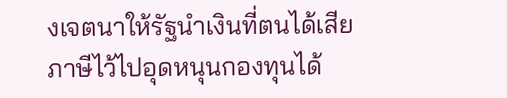งเจตนาให้รัฐนำเงินที่ตนได้เสียภาษีไว้ไปอุดหนุนกองทุนได้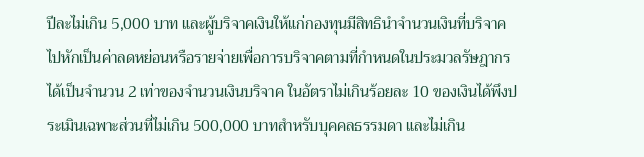ปีละไม่เกิน 5,000 บาท และผู้บริจาคเงินให้แก่กองทุนมีสิทธินำจำนวนเงินที่บริจาคไปหักเป็นค่าลดหย่อนหรือรายจ่ายเพื่อการบริจาคตามที่กำหนดในประมวลรัษฎากรได้เป็นจำนวน 2 เท่าของจำนวนเงินบริจาค ในอัตราไม่เกินร้อยละ 10 ของเงินได้พึงประเมินเฉพาะส่วนที่ไม่เกิน 500,000 บาทสำหรับบุคคลธรรมดา และไม่เกิน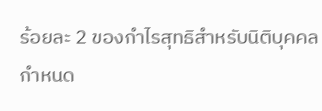ร้อยละ 2 ของกำไรสุทธิสำหรับนิติบุคคล
กำหนด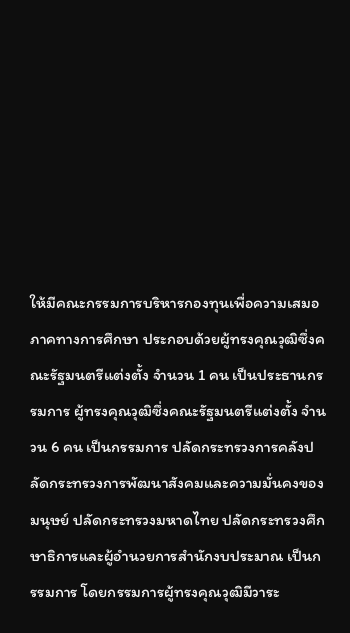ให้มีคณะกรรมการบริหารกองทุนเพื่อความเสมอภาคทางการศึกษา ประกอบด้วยผู้ทรงคุณวุฒิซึ่งคณะรัฐมนตรีแต่งตั้ง จำนวน 1 คน เป็นประธานกรรมการ ผู้ทรงคุณวุฒิซึ่งคณะรัฐมนตรีแต่งตั้ง จำนวน 6 คน เป็นกรรมการ ปลัดกระทรวงการคลังปลัดกระทรวงการพัฒนาสังคมและความมั่นคงของมนุษย์ ปลัดกระทรวงมหาดไทย ปลัดกระทรวงศึกษาธิการและผู้อำนวยการสำนักงบประมาณ เป็นกรรมการ โดยกรรมการผู้ทรงคุณวุฒิมีวาระ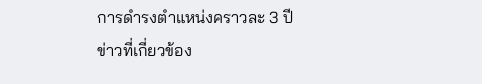การดำรงตำแหน่งคราวละ 3 ปี
ข่าวที่เกี่ยวข้อง